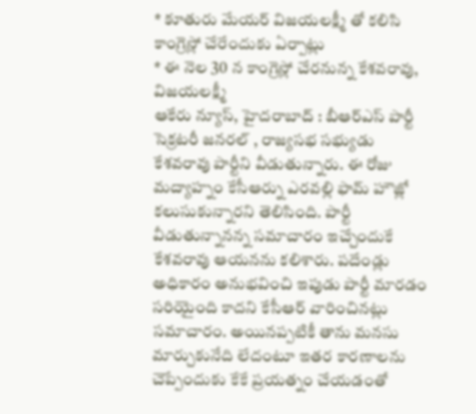* కూతురు మేయర్ విజయలక్ష్మీ తో కలిసి కాంగ్రెస్లో చేరేందుకు ఏర్పాట్లు
* ఈ నెల 30 న కాంగ్రెస్లో చేరనున్న కేశవరావు, విజయలక్ష్మీ
ఆకేరు న్యూస్, హైదరాబాద్ : బీఆర్ఎస్ పార్టీ సెక్రటరీ జనరల్ , రాజ్యసభ సభ్యుడు కేశవరావు పార్టీని వీడుతున్నారు. ఈ రోజు మద్యాహ్నం కేసీఆర్ను ఎరవల్లి ఫామ్ హౌజ్లో కలుసుకున్నారని తెలిసింది. పార్టీ వీడుతున్నానన్న సమాచారం ఇచ్చేందుకే కేశవరావు ఆయనను కలిశారు. పదేండ్లు అధికారం అనుభవించి ఇపుడు పార్టీ మారడం సరియైంది కాదని కేసీఆర్ వారించినట్లు సమాచారం. అయినప్పటికీ తాను మనసు మార్చుకునేది లేదంటూ ఇతర కారణాలను చెప్పేందుకు కేకే ప్రయత్నం చేయడంతో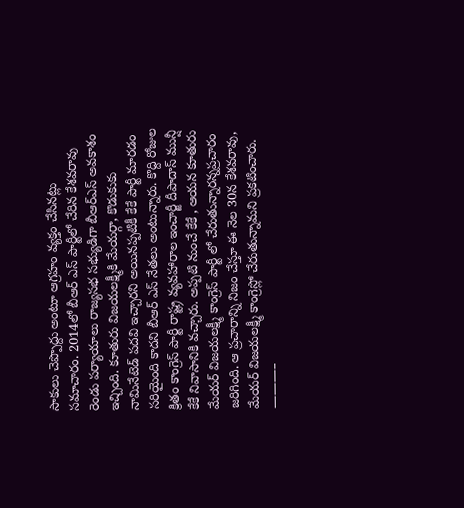సాకులు చెప్పొద్దు అంటూ ఆగ్రహం వ్యక్తం చేసినట్లు సమాచారం. 2014లో బీఆర్ ఎస్ పార్టీలో చేరిన కేశవరావు రెండు పర్యాయాలు రాజ్యసభ సభ్యుడిగా బీఆర్ఎస్ అవకాశం ఇచ్చింది. కూతురు విజయలక్ష్మీకి మేయర్గా, కొడుకుకు నామినేటెడ్ పదవి ఇచ్చారని అయినప్పటికీ కేకే పార్టీ మారడం సరియైంది కాదని బీఆర్ ఎస్ నేతలు అంటున్నారు. కొద్ది రోజుల క్రితం కాంగ్రెస్ పార్టీ రాష్ట్ర వ్యవహారాల ఇంచార్జీ దీపాదాస్ మున్షీ కేకే నివాసానికి వచ్చారు. అప్పటి నుంచే కేకే , ఆయన కూతురు మేయర్ విజయలక్ష్మీ కాంగ్రెస్ పార్టీ లో చేరుతున్నారన్నప్రచారం జరిగింది. ఆ ప్రచారాన్ని నిజం చేస్తూ ఈ నెల 30న కేశవరావు, మేయర్ విజయలక్ష్మీ కాంగ్రెస్లో చేరుతున్నామని ప్రకటించారు.
———–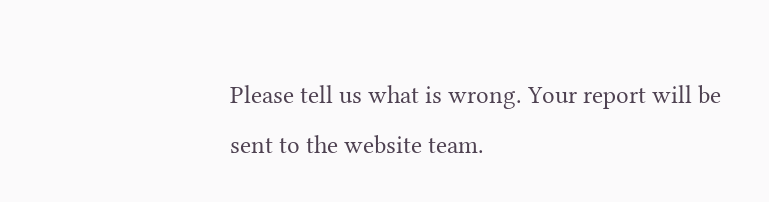Please tell us what is wrong. Your report will be sent to the website team.